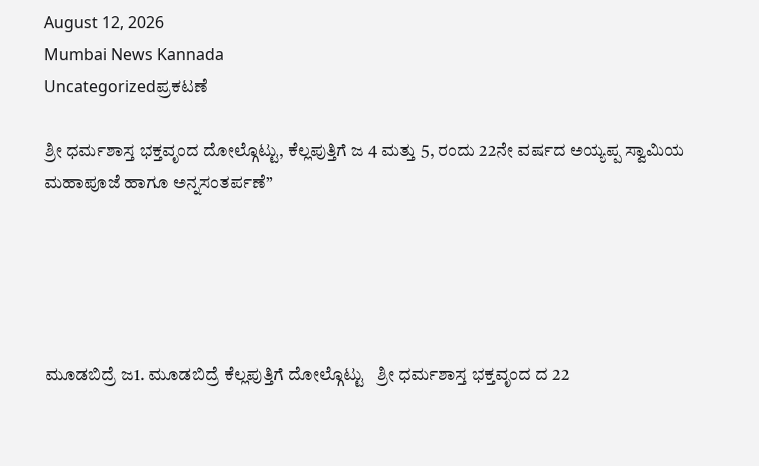August 12, 2026
Mumbai News Kannada
Uncategorizedಪ್ರಕಟಣೆ

ಶ್ರೀ ಧರ್ಮಶಾಸ್ತ ಭಕ್ತವೃಂದ ದೋಲ್ಗೊಟ್ಟು, ಕೆಲ್ಲಪುತ್ತಿಗೆ ಜ 4 ಮತ್ತು 5, ರಂದು 22ನೇ ವರ್ಷದ ಅಯ್ಯಪ್ಪ ಸ್ವಾಮಿಯ ಮಹಾಪೂಜೆ ಹಾಗೂ ಅನ್ನಸಂತರ್ಪಣೆ”





ಮೂಡಬಿದ್ರೆ ಜ1. ಮೂಡಬಿದ್ರೆ ಕೆಲ್ಲಪುತ್ತಿಗೆ ದೋಲ್ಗೊಟ್ಟು   ಶ್ರೀ ಧರ್ಮಶಾಸ್ತ ಭಕ್ತವೃಂದ ದ 22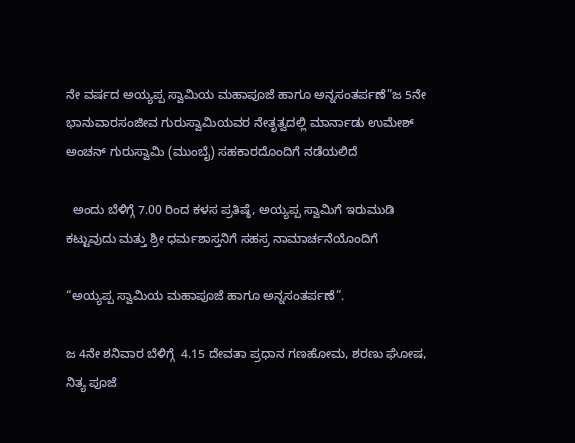ನೇ ವರ್ಷದ ಅಯ್ಯಪ್ಪ ಸ್ವಾಮಿಯ ಮಹಾಪೂಜೆ ಹಾಗೂ ಅನ್ನಸಂತರ್ಪಣೆ”ಜ 5ನೇ ಭಾನುವಾರಸಂಜೀವ ಗುರುಸ್ವಾಮಿಯವರ ನೇತೃತ್ವದಲ್ಲಿ ಮಾರ್ನಾಡು ಉಮೇಶ್ ಅಂಚನ್ ಗುರುಸ್ವಾಮಿ (ಮುಂಬೈ) ಸಹಕಾರದೊಂದಿಗೆ ನಡೆಯಲಿದೆ

  ಅಂದು ಬೆಳಿಗ್ಗೆ 7.00 ರಿಂದ ಕಳಸ ಪ್ರತಿಷ್ಠೆ, ಅಯ್ಯಪ್ಪ ಸ್ವಾಮಿಗೆ ಇರುಮುಡಿ ಕಟ್ಟುವುದು ಮತ್ತು ಶ್ರೀ ಧರ್ಮಶಾಸ್ತನಿಗೆ ಸಹಸ್ರ ನಾಮಾರ್ಚನೆಯೊಂದಿಗೆ

“ಅಯ್ಯಪ್ಪ ಸ್ವಾಮಿಯ ಮಹಾಪೂಜೆ ಹಾಗೂ ಅನ್ನಸಂತರ್ಪಣೆ”.

ಜ 4ನೇ ಶನಿವಾರ ಬೆಳಿಗ್ಗೆ  4.15 ದೇವತಾ ಪ್ರಧಾನ ಗಣಹೋಮ, ಶರಣು ಘೋಷ, ನಿತ್ಯ ಪೂಜೆ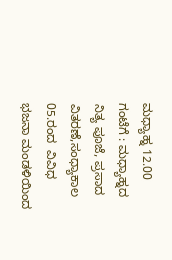ಮಧ್ಯಾಹ್ನ 12.00 ಗಂಟೆಗೆ : ಮಧ್ಯಾಹ್ನದ ನಿತ್ಯ ಪೂಜೆ, ಪ್ರಸಾದ ವಿತರಣೆ,ಸಂಧ್ಯಾಕಾಲ 05.ರಂದ  ವಿವಿಧ ಭಜನಾ ಮಂಡಳಿಯಿಂದ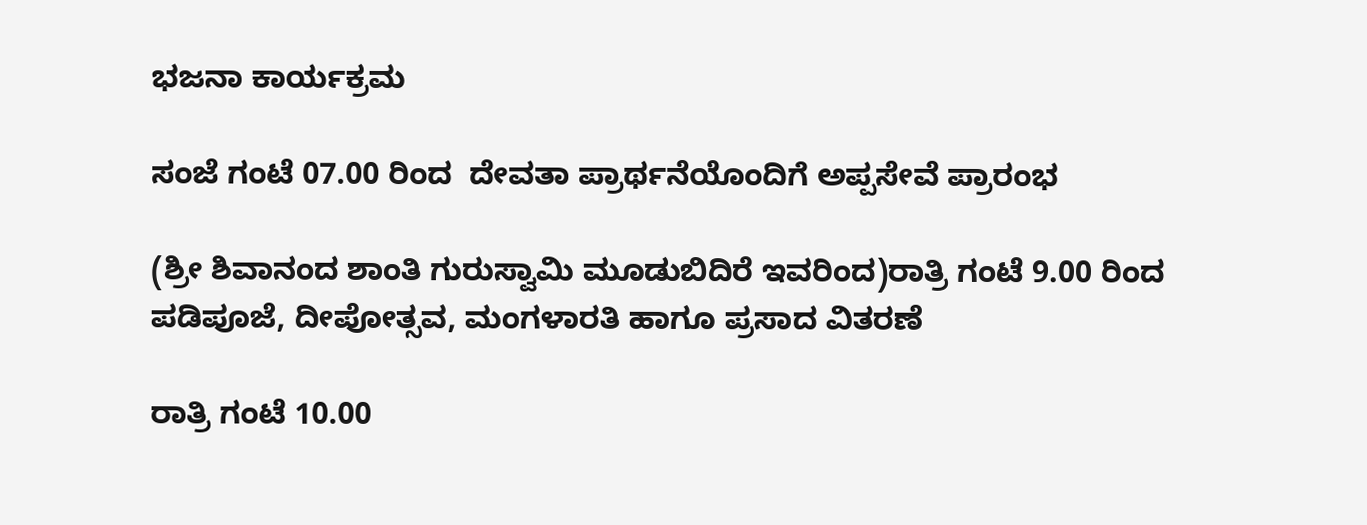ಭಜನಾ ಕಾರ್ಯಕ್ರಮ

ಸಂಜೆ ಗಂಟೆ 07.00 ರಿಂದ  ದೇವತಾ ಪ್ರಾರ್ಥನೆಯೊಂದಿಗೆ ಅಪ್ಪಸೇವೆ ಪ್ರಾರಂಭ

(ಶ್ರೀ ಶಿವಾನಂದ ಶಾಂತಿ ಗುರುಸ್ವಾಮಿ ಮೂಡುಬಿದಿರೆ ಇವರಿಂದ)ರಾತ್ರಿ ಗಂಟೆ 9.00 ರಿಂದ  ಪಡಿಪೂಜೆ, ದೀಪೋತ್ಸವ, ಮಂಗಳಾರತಿ ಹಾಗೂ ಪ್ರಸಾದ ವಿತರಣೆ

ರಾತ್ರಿ ಗಂಟೆ 10.00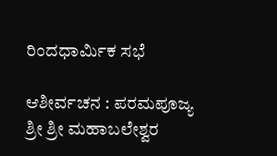ರಿಂದಧಾರ್ಮಿಕ ಸಭೆ

ಆಶೀರ್ವಚನ : ಪರಮಪೂಜ್ಯ ಶ್ರೀ ಶ್ರೀ ಮಹಾಬಲೇಶ್ವರ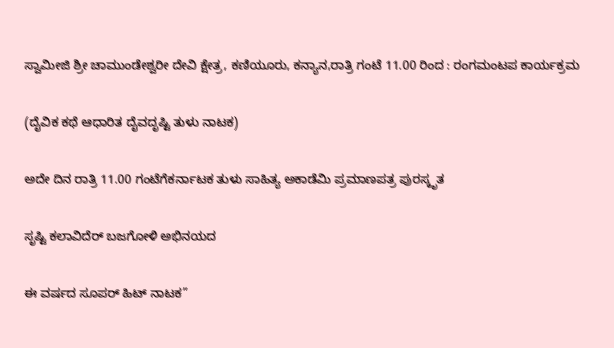ಸ್ವಾಮೀಜಿ ಶ್ರೀ ಚಾಮುಂಡೇಶ್ವರೀ ದೇವಿ ಕ್ಷೇತ್ರ, ಕಣಿಯೂರು, ಕನ್ಯಾನ,ರಾತ್ರಿ ಗಂಟೆ 11.00 ರಿಂದ : ರಂಗಮಂಟಪ ಕಾರ್ಯಕ್ರಮ

(ದೈವಿಕ ಕಥೆ ಆಧಾರಿತ ದೈವದೃಷ್ಟಿ ತುಳು ನಾಟಕ)

ಅದೇ ದಿನ ರಾತ್ರಿ 11.00 ಗಂಟೆಗೆಕರ್ನಾಟಕ ತುಳು ಸಾಹಿತ್ಯ ಅಕಾಡೆಮಿ ಪ್ರಮಾಣಪತ್ರ ಪುರಸ್ಕೃತ

ಸೃಷ್ಟಿ ಕಲಾವಿದೆರ್ ಬಜಗೋಳಿ ಅಭಿನಯದ

ಈ ವರ್ಷದ ಸೂಪರ್ ಹಿಟ್ ನಾಟಕ”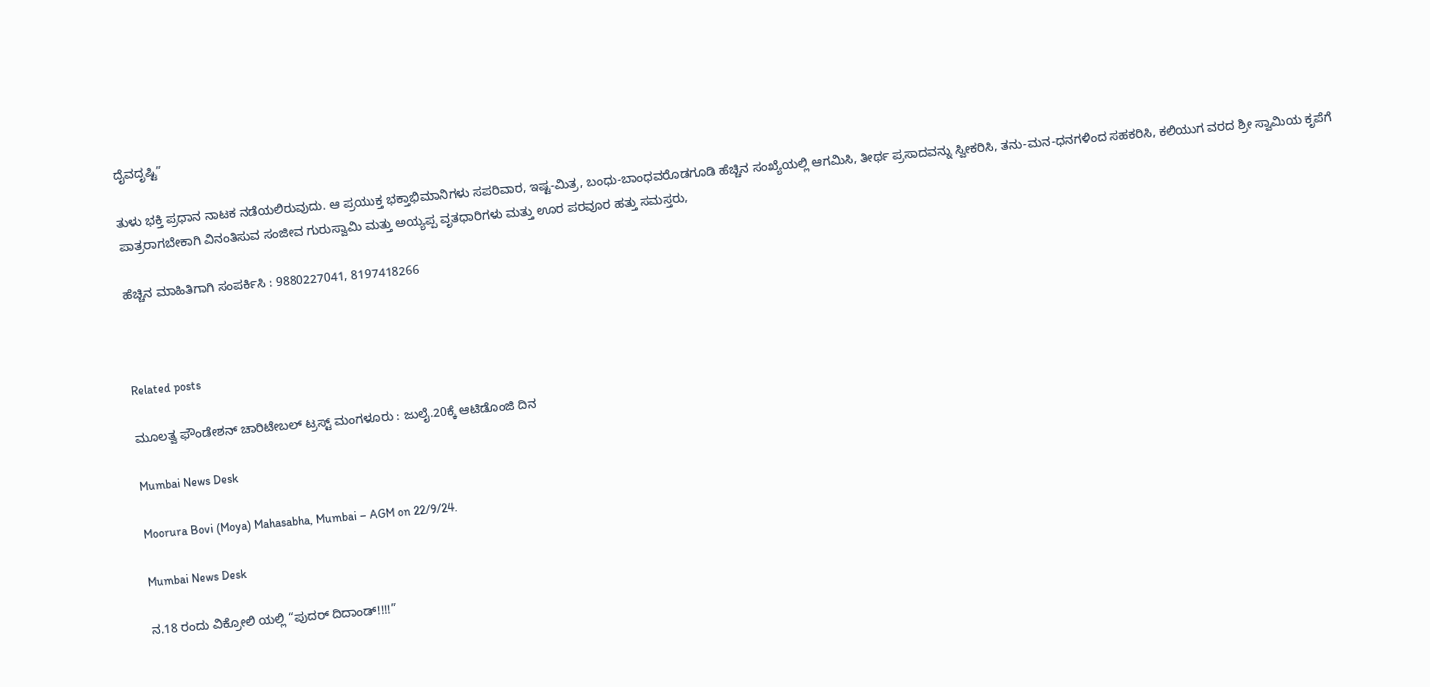ದೈವದೃಷ್ಟಿ”

ತುಳು ಭಕ್ತಿ ಪ್ರಧಾನ ನಾಟಕ ನಡೆಯಲಿರುವುದು. ಆ ಪ್ರಯುಕ್ತ ಭಕ್ತಾಭಿಮಾನಿಗಳು ಸಪರಿವಾರ, ಇಷ್ಟ-ಮಿತ್ರ, ಬಂಧು-ಬಾಂಧವರೊಡಗೂಡಿ ಹೆಚ್ಚಿನ ಸಂಖ್ಯೆಯಲ್ಲಿ ಆಗಮಿಸಿ, ತೀರ್ಥ ಪ್ರಸಾದವನ್ನು ಸ್ವೀಕರಿಸಿ, ತನು-ಮನ-ಧನಗಳಿಂದ ಸಹಕರಿಸಿ, ಕಲಿಯುಗ ವರದ ಶ್ರೀ ಸ್ವಾಮಿಯ ಕೃಪೆಗೆ ಪಾತ್ರರಾಗಬೇಕಾಗಿ ವಿನಂತಿಸುವ ಸಂಜೀವ ಗುರುಸ್ವಾಮಿ ಮತ್ತು ಅಯ್ಯಪ್ಪ ವೃತಧಾರಿಗಳು ಮತ್ತು ಊರ ಪರವೂರ ಹತ್ತು ಸಮಸ್ತರು,

ಹೆಚ್ಚಿನ ಮಾಹಿತಿಗಾಗಿ ಸಂಪರ್ಕಿಸಿ : 9880227041, 8197418266



Related posts

ಮೂಲತ್ವ ಫೌಂಡೇಶನ್ ಚಾರಿಟೇಬಲ್ ಟ್ರಸ್ಟ್ ಮಂಗಳೂರು : ಜುಲೈ.20ಕ್ಕೆ ಆಟಿಡೊಂಜಿ ದಿನ

Mumbai News Desk

Moorura Bovi (Moya) Mahasabha, Mumbai – AGM on 22/9/24.

Mumbai News Desk

ನ.18 ರಂದು ವಿಕ್ರೋಲಿ ಯಲ್ಲಿ “ಪುದರ್ ದಿದಾಂಡ್!!!!”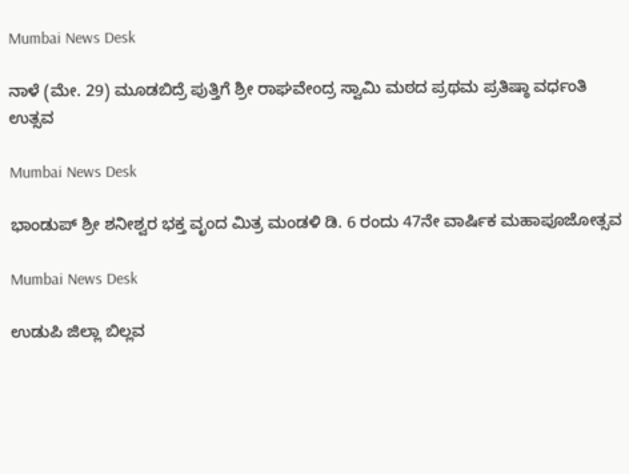Mumbai News Desk

ನಾಳೆ (ಮೇ. 29) ಮೂಡಬಿದ್ರೆ ಪುತ್ತಿಗೆ ಶ್ರೀ ರಾಘವೇಂದ್ರ ಸ್ವಾಮಿ ಮಠದ ಪ್ರಥಮ ಪ್ರತಿಷ್ಠಾ ವರ್ಧಂತಿ ಉತ್ಸವ

Mumbai News Desk

ಭಾಂಡುಪ್ ಶ್ರೀ ಶನೀಶ್ವರ ಭಕ್ತ ವೃಂದ ಮಿತ್ರ ಮಂಡಳಿ ಡಿ. 6 ರಂದು 47ನೇ ವಾರ್ಷಿಕ ಮಹಾಪೂಜೋತ್ಸವ

Mumbai News Desk

ಉಡುಪಿ ಜಿಲ್ಲಾ ಬಿಲ್ಲವ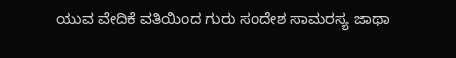ಯುವ ವೇದಿಕೆ ವತಿಯಿಂದ ಗುರು ಸಂದೇಶ ಸಾಮರಸ್ಯ ಜಾಥಾ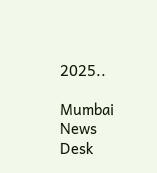2025..

Mumbai News Desk